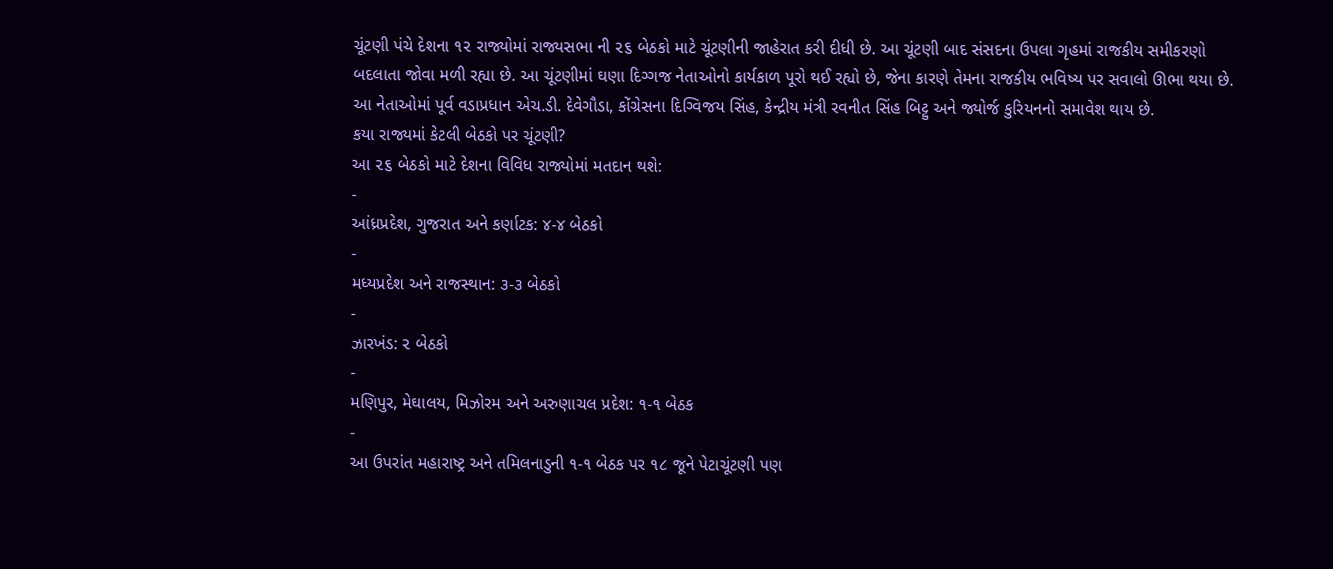ચૂંટણી પંચે દેશના ૧૨ રાજ્યોમાં રાજ્યસભા ની ૨૬ બેઠકો માટે ચૂંટણીની જાહેરાત કરી દીધી છે. આ ચૂંટણી બાદ સંસદના ઉપલા ગૃહમાં રાજકીય સમીકરણો બદલાતા જોવા મળી રહ્યા છે. આ ચૂંટણીમાં ઘણા દિગ્ગજ નેતાઓનો કાર્યકાળ પૂરો થઈ રહ્યો છે, જેના કારણે તેમના રાજકીય ભવિષ્ય પર સવાલો ઊભા થયા છે. આ નેતાઓમાં પૂર્વ વડાપ્રધાન એચ.ડી. દેવેગૌડા, કોંગ્રેસના દિગ્વિજય સિંહ, કેન્દ્રીય મંત્રી રવનીત સિંહ બિટ્ટુ અને જ્યોર્જ કુરિયનનો સમાવેશ થાય છે.
કયા રાજ્યમાં કેટલી બેઠકો પર ચૂંટણી?
આ ૨૬ બેઠકો માટે દેશના વિવિધ રાજ્યોમાં મતદાન થશે:
-
આંધ્રપ્રદેશ, ગુજરાત અને કર્ણાટક: ૪-૪ બેઠકો
-
મધ્યપ્રદેશ અને રાજસ્થાન: ૩-૩ બેઠકો
-
ઝારખંડ: ૨ બેઠકો
-
મણિપુર, મેઘાલય, મિઝોરમ અને અરુણાચલ પ્રદેશ: ૧-૧ બેઠક
-
આ ઉપરાંત મહારાષ્ટ્ર અને તમિલનાડુની ૧-૧ બેઠક પર ૧૮ જૂને પેટાચૂંટણી પણ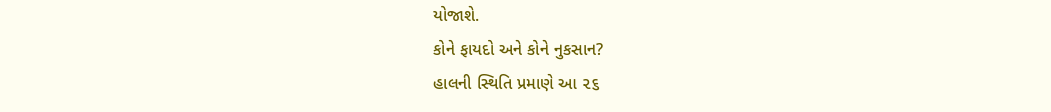યોજાશે.
કોને ફાયદો અને કોને નુકસાન?
હાલની સ્થિતિ પ્રમાણે આ ૨૬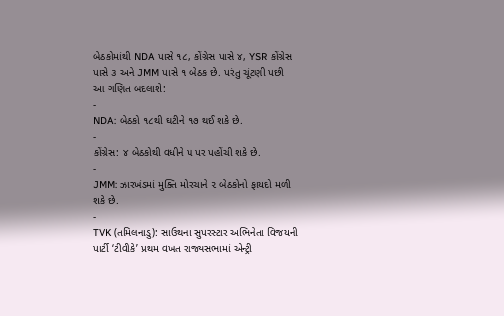બેઠકોમાંથી NDA પાસે ૧૮, કોંગ્રેસ પાસે ૪, YSR કોંગ્રેસ પાસે ૩ અને JMM પાસે ૧ બેઠક છે. પરંતુ ચૂંટણી પછી આ ગણિત બદલાશે:
-
NDA: બેઠકો ૧૮થી ઘટીને ૧૭ થઈ શકે છે.
-
કોંગ્રેસ: ૪ બેઠકોથી વધીને ૫ પર પહોંચી શકે છે.
-
JMM: ઝારખંડમાં મુક્તિ મોરચાને ૨ બેઠકોનો ફાયદો મળી શકે છે.
-
TVK (તમિલનાડુ): સાઉથના સુપરસ્ટાર અભિનેતા વિજયની પાર્ટી ‘ટીવીકે’ પ્રથમ વખત રાજ્યસભામાં એન્ટ્રી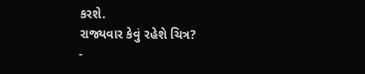કરશે.
રાજ્યવાર કેવું રહેશે ચિત્ર?
-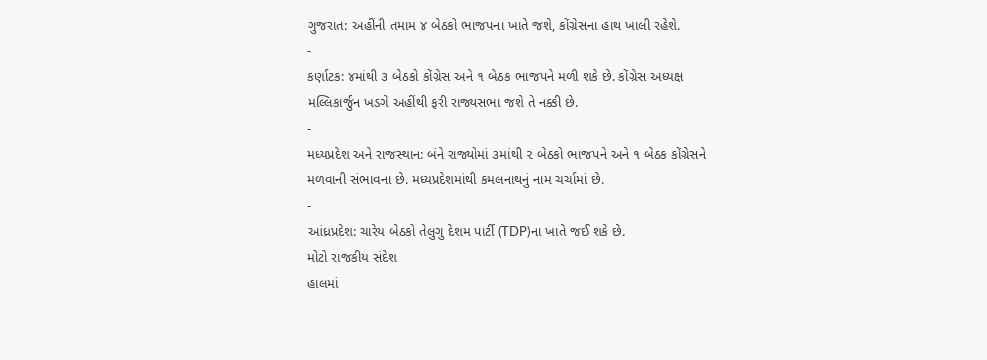ગુજરાત: અહીંની તમામ ૪ બેઠકો ભાજપના ખાતે જશે, કોંગ્રેસના હાથ ખાલી રહેશે.
-
કર્ણાટક: ૪માંથી ૩ બેઠકો કોંગ્રેસ અને ૧ બેઠક ભાજપને મળી શકે છે. કોંગ્રેસ અધ્યક્ષ મલ્લિકાર્જુન ખડગે અહીંથી ફરી રાજ્યસભા જશે તે નક્કી છે.
-
મધ્યપ્રદેશ અને રાજસ્થાન: બંને રાજ્યોમાં ૩માંથી ૨ બેઠકો ભાજપને અને ૧ બેઠક કોંગ્રેસને મળવાની સંભાવના છે. મધ્યપ્રદેશમાંથી કમલનાથનું નામ ચર્ચામાં છે.
-
આંધ્રપ્રદેશ: ચારેય બેઠકો તેલુગુ દેશમ પાર્ટી (TDP)ના ખાતે જઈ શકે છે.
મોટો રાજકીય સંદેશ
હાલમાં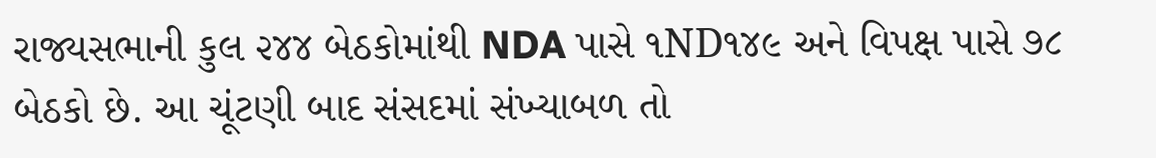રાજ્યસભાની કુલ ૨૪૪ બેઠકોમાંથી NDA પાસે ૧ND૧૪૯ અને વિપક્ષ પાસે ૭૮ બેઠકો છે. આ ચૂંટણી બાદ સંસદમાં સંખ્યાબળ તો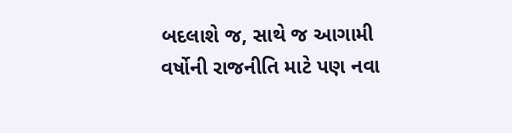બદલાશે જ, સાથે જ આગામી વર્ષોની રાજનીતિ માટે પણ નવા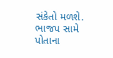સંકેતો મળશે. ભાજપ સામે પોતાના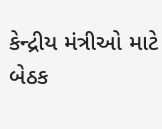કેન્દ્રીય મંત્રીઓ માટે બેઠક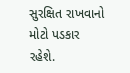સુરક્ષિત રાખવાનો મોટો પડકાર રહેશે.